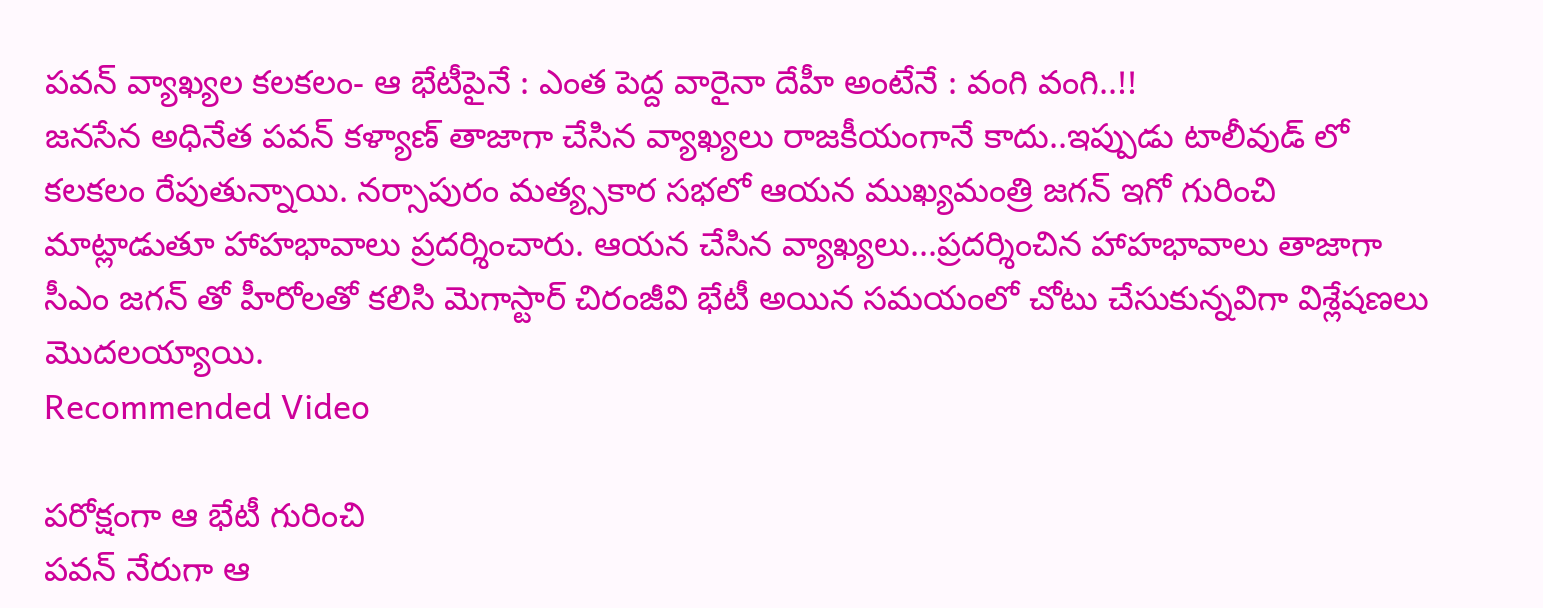పవన్ వ్యాఖ్యల కలకలం- ఆ భేటీపైనే : ఎంత పెద్ద వారైనా దేహీ అంటేనే : వంగి వంగి..!!
జనసేన అధినేత పవన్ కళ్యాణ్ తాజాగా చేసిన వ్యాఖ్యలు రాజకీయంగానే కాదు..ఇప్పుడు టాలీవుడ్ లో కలకలం రేపుతున్నాయి. నర్సాపురం మత్య్సకార సభలో ఆయన ముఖ్యమంత్రి జగన్ ఇగో గురించి మాట్లాడుతూ హాహభావాలు ప్రదర్శించారు. ఆయన చేసిన వ్యాఖ్యలు...ప్రదర్శించిన హాహభావాలు తాజాగా సీఎం జగన్ తో హీరోలతో కలిసి మెగాస్టార్ చిరంజీవి భేటీ అయిన సమయంలో చోటు చేసుకున్నవిగా విశ్లేషణలు మొదలయ్యాయి.
Recommended Video

పరోక్షంగా ఆ భేటీ గురించి
పవన్ నేరుగా ఆ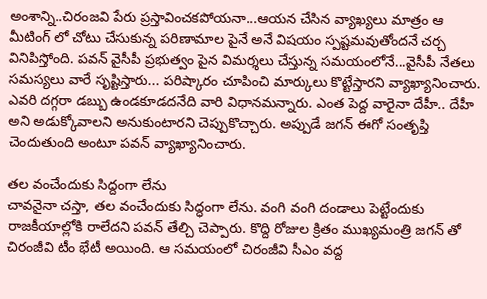అంశాన్ని..చిరంజవి పేరు ప్రస్తావించకపోయనా...ఆయన చేసిన వ్యాఖ్యలు మాత్రం ఆ మీటింగ్ లో చోటు చేసుకున్న పరిణామాల పైనే అనే విషయం స్పష్టమవుతోందనే చర్చ వినిపిస్తోంది. పవన్ వైసీపీ ప్రభుత్వం పైన విమర్శలు చేస్తున్న సమయంలోనే...వైసీపీ నేతలు సమస్యలు వారే సృష్టిస్తారు... పరిష్కారం చూపించి మార్కులు కొట్టేస్తారని వ్యాఖ్యానించారు. ఎవరి దగ్గరా డబ్బు ఉండకూడదనేది వారి విధానమన్నారు. ఎంత పెద్ద వారైనా దేహీ.. దేహీ అని అడుక్కోవాలని అనుకుంటారని చెప్పుకొచ్చారు. అప్పుడే జగన్ ఈగో సంతృప్తి చెందుతుంది అంటూ పవన్ వ్యాఖ్యానించారు.

తల వంచేందుకు సిద్దంగా లేను
చావనైనా చస్తా, తల వంచేందుకు సిద్ధంగా లేను. వంగి వంగి దండాలు పెట్టేందుకు రాజకీయాల్లోకి రాలేదని పవన్ తేల్చి చెప్పారు. కొద్ది రోజుల క్రితం ముఖ్యమంత్రి జగన్ తో చిరంజీవి టీం భేటీ అయింది. ఆ సమయంలో చిరంజీవి సీఎం వద్ద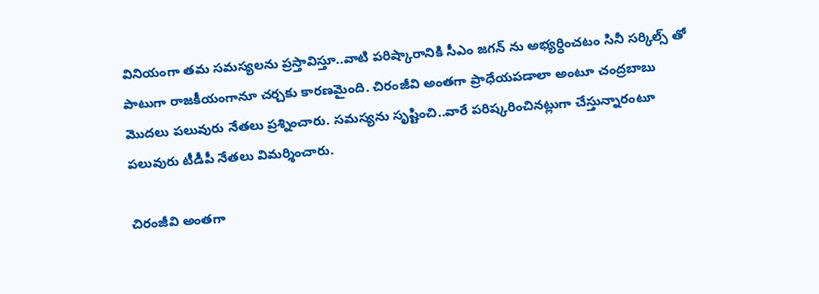వినియంగా తమ సమస్యలను ప్రస్తావిస్తూ..వాటి పరిష్కారానికి సీఎం జగన్ ను అభ్యర్ధించటం సినీ సర్కిల్స్ తో పాటుగా రాజకీయంగానూ చర్చకు కారణమైంది. చిరంజీవి అంతగా ప్రాధేయపడాలా అంటూ చంద్రబాబు మొదలు పలువురు నేతలు ప్రశ్నించారు. సమస్యను సృష్టించి..వారే పరిష్కరించినట్లుగా చేస్తున్నారంటూ పలువురు టీడీపీ నేతలు విమర్శించారు.

చిరంజీవి అంతగా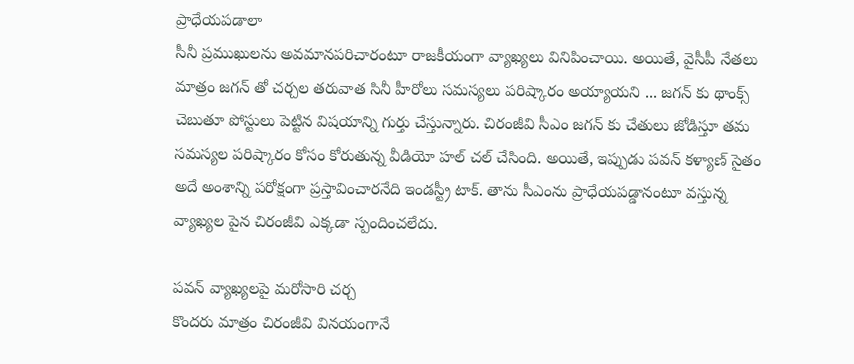ప్రాధేయపడాలా
సీనీ ప్రముఖులను అవమానపరిచారంటూ రాజకీయంగా వ్యాఖ్యలు వినిపించాయి. అయితే, వైసీపీ నేతలు మాత్రం జగన్ తో చర్చల తరువాత సినీ హీరోలు సమస్యలు పరిష్కారం అయ్యాయని ... జగన్ కు థాంక్స్ చెబుతూ పోస్టులు పెట్టిన విషయాన్ని గుర్తు చేస్తున్నారు. చిరంజీవి సీఎం జగన్ కు చేతులు జోడిస్తూ తమ సమస్యల పరిష్కారం కోసం కోరుతున్న వీడియో హల్ చల్ చేసింది. అయితే, ఇప్పుడు పవన్ కళ్యాణ్ సైతం అదే అంశాన్ని పరోక్షంగా ప్రస్తావించారనేది ఇండస్ట్రీ టాక్. తాను సీఎంను ప్రాధేయపడ్డానంటూ వస్తున్న వ్యాఖ్యల పైన చిరంజీవి ఎక్కడా స్పందించలేదు.

పవన్ వ్యాఖ్యలపై మరోసారి చర్చ
కొందరు మాత్రం చిరంజీవి వినయంగానే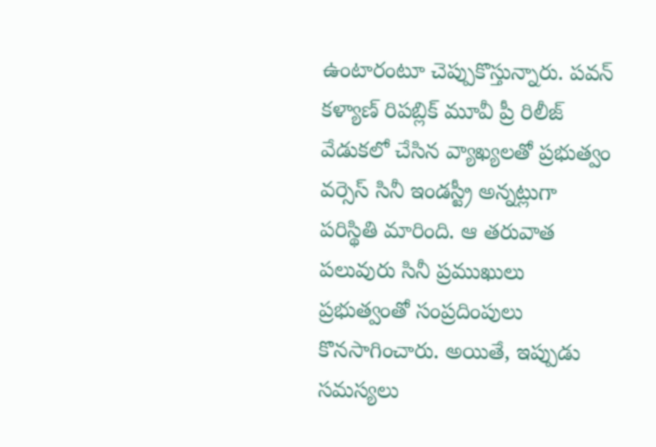ఉంటారంటూ చెప్పుకొస్తున్నారు. పవన్ కళ్యాణ్ రిపబ్లిక్ మూవీ ప్రీ రిలీజ్ వేడుకలో చేసిన వ్యాఖ్యలతో ప్రభుత్వం వర్సెస్ సినీ ఇండస్ట్రీ అన్నట్లుగా పరిస్థితి మారింది. ఆ తరువాత పలువురు సినీ ప్రముఖులు ప్రభుత్వంతో సంప్రదింపులు కొనసాగించారు. అయితే, ఇప్పుడు సమస్యలు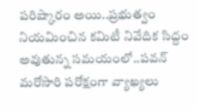పరిష్కారం అయి..ప్రభుత్వం నియమించిన కమిటీ నివేదిక సిద్దం అవుతున్న సమయంలో..పవన్ మరోసారి పరోక్షంగా వ్యాఖ్యలు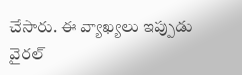చేసారు. ఈ వ్యాఖ్యలు ఇప్పుడు వైరల్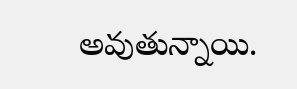అవుతున్నాయి.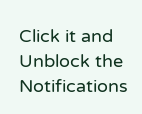Click it and Unblock the Notifications